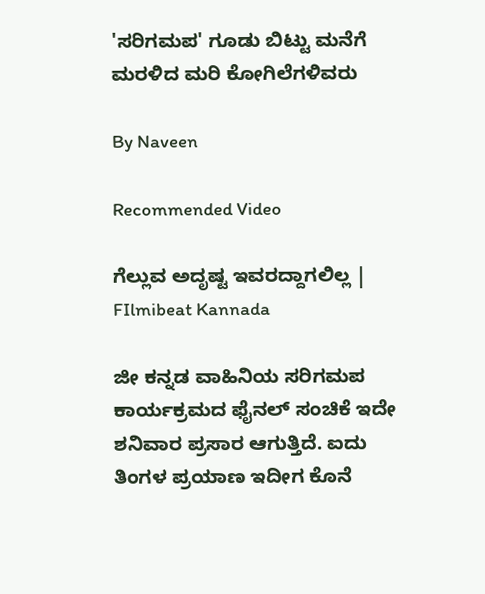'ಸರಿಗಮಪ' ಗೂಡು ಬಿಟ್ಟು ಮನೆಗೆ ಮರಳಿದ ಮರಿ ಕೋಗಿಲೆಗಳಿವರು

By Naveen

Recommended Video

ಗೆಲ್ಲುವ ಅದೃಷ್ಟ ಇವರದ್ದಾಗಲಿಲ್ಲ | FIlmibeat Kannada

ಜೀ ಕನ್ನಡ ವಾಹಿನಿಯ ಸರಿಗಮಪ ಕಾರ್ಯಕ್ರಮದ ಫೈನಲ್ ಸಂಚಿಕೆ ಇದೇ ಶನಿವಾರ ಪ್ರಸಾರ ಆಗುತ್ತಿದೆ. ಐದು ತಿಂಗಳ ಪ್ರಯಾಣ ಇದೀಗ ಕೊನೆ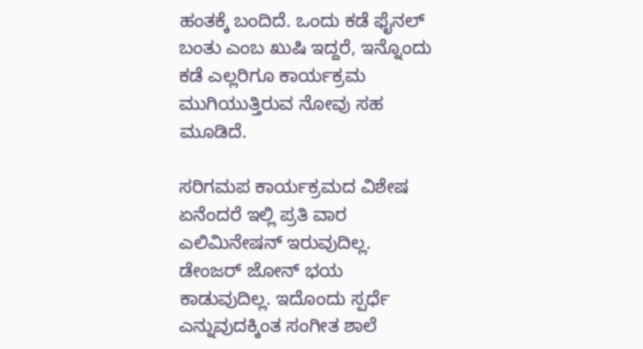ಹಂತಕ್ಕೆ ಬಂದಿದೆ. ಒಂದು ಕಡೆ ಫೈನಲ್ ಬಂತು ಎಂಬ ಖುಷಿ ಇದ್ದರೆ, ಇನ್ನೊಂದು ಕಡೆ ಎಲ್ಲರಿಗೂ ಕಾರ್ಯಕ್ರಮ ಮುಗಿಯುತ್ತಿರುವ ನೋವು ಸಹ ಮೂಡಿದೆ.

ಸರಿಗಮಪ ಕಾರ್ಯಕ್ರಮದ ವಿಶೇಷ ಏನೆಂದರೆ ಇಲ್ಲಿ ಪ್ರತಿ ವಾರ ಎಲಿಮಿನೇಷನ್ ಇರುವುದಿಲ್ಲ. ಡೇಂಜರ್ ಜೋನ್ ಭಯ ಕಾಡುವುದಿಲ್ಲ. ಇದೊಂದು ಸ್ಪರ್ಧೆ ಎನ್ನುವುದಕ್ಕಿಂತ ಸಂಗೀತ ಶಾಲೆ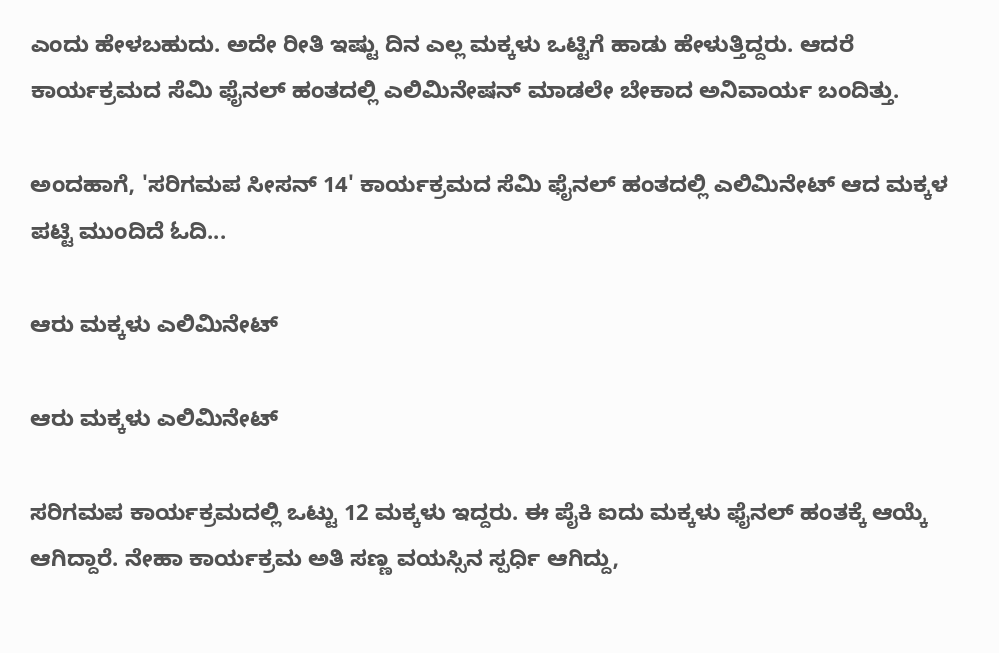ಎಂದು ಹೇಳಬಹುದು. ಅದೇ ರೀತಿ ಇಷ್ಟು ದಿನ ಎಲ್ಲ ಮಕ್ಕಳು ಒಟ್ಟಿಗೆ ಹಾಡು ಹೇಳುತ್ತಿದ್ದರು. ಆದರೆ ಕಾರ್ಯಕ್ರಮದ ಸೆಮಿ ಫೈನಲ್ ಹಂತದಲ್ಲಿ ಎಲಿಮಿನೇಷನ್ ಮಾಡಲೇ ಬೇಕಾದ ಅನಿವಾರ್ಯ ಬಂದಿತ್ತು.

ಅಂದಹಾಗೆ, 'ಸರಿಗಮಪ ಸೀಸನ್ 14' ಕಾರ್ಯಕ್ರಮದ ಸೆಮಿ ಫೈನಲ್ ಹಂತದಲ್ಲಿ ಎಲಿಮಿನೇಟ್ ಆದ ಮಕ್ಕಳ ಪಟ್ಟಿ ಮುಂದಿದೆ ಓದಿ...

ಆರು ಮಕ್ಕಳು ಎಲಿಮಿನೇಟ್

ಆರು ಮಕ್ಕಳು ಎಲಿಮಿನೇಟ್

ಸರಿಗಮಪ ಕಾರ್ಯಕ್ರಮದಲ್ಲಿ ಒಟ್ಟು 12 ಮಕ್ಕಳು ಇದ್ದರು. ಈ ಪೈಕಿ ಐದು ಮಕ್ಕಳು ಫೈನಲ್ ಹಂತಕ್ಕೆ ಆಯ್ಕೆ ಆಗಿದ್ದಾರೆ. ನೇಹಾ ಕಾರ್ಯಕ್ರಮ ಅತಿ ಸಣ್ಣ ವಯಸ್ಸಿನ ಸ್ಪರ್ಧಿ ಆಗಿದ್ದು,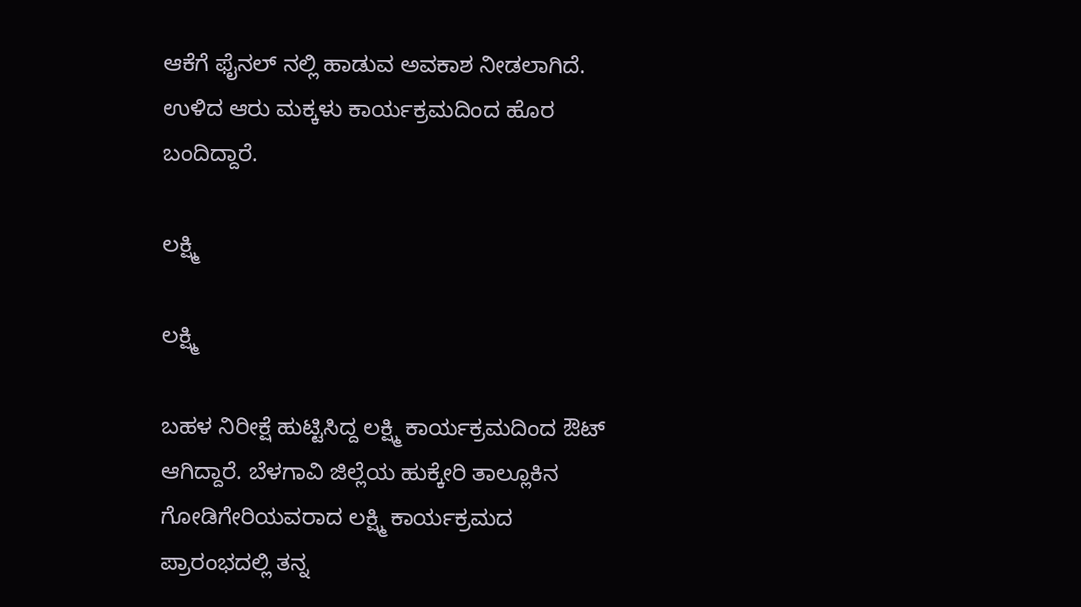ಆಕೆಗೆ ಫೈನಲ್ ನಲ್ಲಿ ಹಾಡುವ ಅವಕಾಶ ನೀಡಲಾಗಿದೆ. ಉಳಿದ ಆರು ಮಕ್ಕಳು ಕಾರ್ಯಕ್ರಮದಿಂದ ಹೊರ ಬಂದಿದ್ದಾರೆ.

ಲಕ್ಷ್ಮಿ

ಲಕ್ಷ್ಮಿ

ಬಹಳ ನಿರೀಕ್ಷೆ ಹುಟ್ಟಿಸಿದ್ದ ಲಕ್ಷ್ಮಿ ಕಾರ್ಯಕ್ರಮದಿಂದ ಔಟ್ ಆಗಿದ್ದಾರೆ. ಬೆಳಗಾವಿ ಜಿಲ್ಲೆಯ ಹುಕ್ಕೇರಿ ತಾಲ್ಲೂಕಿನ ಗೋಡಿಗೇರಿಯವರಾದ ಲಕ್ಷ್ಮಿ ಕಾರ್ಯಕ್ರಮದ ಪ್ರಾರಂಭದಲ್ಲಿ ತನ್ನ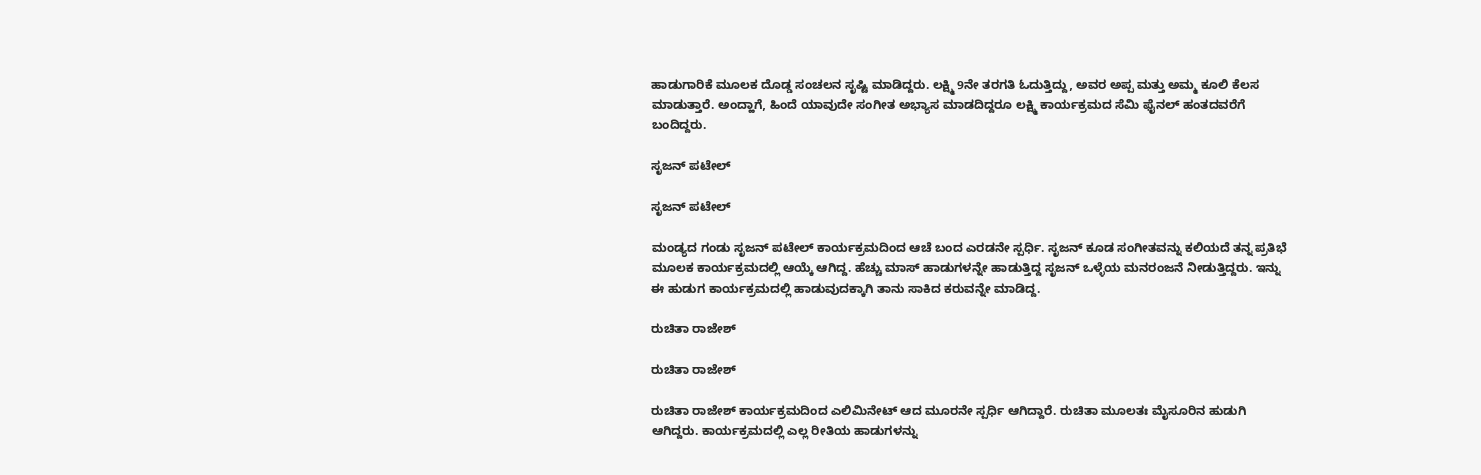ಹಾಡುಗಾರಿಕೆ ಮೂಲಕ ದೊಡ್ಡ ಸಂಚಲನ ಸೃಷ್ಟಿ ಮಾಡಿದ್ದರು. ಲಕ್ಷ್ಮಿ 9ನೇ ತರಗತಿ ಓದುತ್ತಿದ್ದು, ಅವರ ಅಪ್ಪ ಮತ್ತು ಅಮ್ಮ ಕೂಲಿ ಕೆಲಸ ಮಾಡುತ್ತಾರೆ. ಅಂದ್ಹಾಗೆ, ಹಿಂದೆ ಯಾವುದೇ ಸಂಗೀತ ಅಭ್ಯಾಸ ಮಾಡದಿದ್ದರೂ ಲಕ್ಷ್ಮಿ ಕಾರ್ಯಕ್ರಮದ ಸೆಮಿ ಫೈನಲ್ ಹಂತದವರೆಗೆ ಬಂದಿದ್ದರು.

ಸೃಜನ್ ಪಟೇಲ್

ಸೃಜನ್ ಪಟೇಲ್

ಮಂಡ್ಯದ ಗಂಡು ಸೃಜನ್ ಪಟೇಲ್ ಕಾರ್ಯಕ್ರಮದಿಂದ ಆಚೆ ಬಂದ ಎರಡನೇ ಸ್ಪರ್ಧಿ. ಸೃಜನ್ ಕೂಡ ಸಂಗೀತವನ್ನು ಕಲಿಯದೆ ತನ್ನ ಪ್ರತಿಭೆ ಮೂಲಕ ಕಾರ್ಯಕ್ರಮದಲ್ಲಿ ಆಯ್ಕೆ ಆಗಿದ್ದ. ಹೆಚ್ಚು ಮಾಸ್ ಹಾಡುಗಳನ್ನೇ ಹಾಡುತ್ತಿದ್ದ ಸೃಜನ್ ಒಳ್ಳೆಯ ಮನರಂಜನೆ ನೀಡುತ್ತಿದ್ದರು. ಇನ್ನು ಈ ಹುಡುಗ ಕಾರ್ಯಕ್ರಮದಲ್ಲಿ ಹಾಡುವುದಕ್ಕಾಗಿ ತಾನು ಸಾಕಿದ ಕರುವನ್ನೇ ಮಾಡಿದ್ದ.

ರುಚಿತಾ ರಾಜೇಶ್

ರುಚಿತಾ ರಾಜೇಶ್

ರುಚಿತಾ ರಾಜೇಶ್ ಕಾರ್ಯಕ್ರಮದಿಂದ ಎಲಿಮಿನೇಟ್ ಆದ ಮೂರನೇ ಸ್ಪರ್ಧಿ ಆಗಿದ್ದಾರೆ. ರುಚಿತಾ ಮೂಲತಃ ಮೈಸೂರಿನ ಹುಡುಗಿ ಆಗಿದ್ದರು. ಕಾರ್ಯಕ್ರಮದಲ್ಲಿ ಎಲ್ಲ ರೀತಿಯ ಹಾಡುಗಳನ್ನು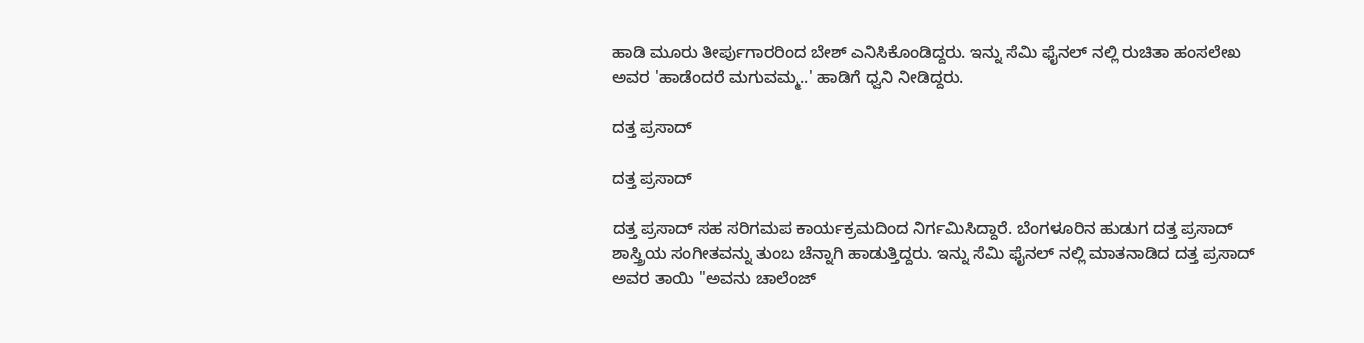ಹಾಡಿ ಮೂರು ತೀರ್ಪುಗಾರರಿಂದ ಬೇ‍ಶ್ ಎನಿಸಿಕೊಂಡಿದ್ದರು. ಇನ್ನು ಸೆಮಿ ಫೈನಲ್ ನಲ್ಲಿ ರುಚಿತಾ ಹಂಸಲೇಖ ಅವರ 'ಹಾಡೆಂದರೆ ಮಗುವಮ್ಮ..' ಹಾಡಿಗೆ ಧ್ವನಿ ನೀಡಿದ್ದರು.

ದತ್ತ ಪ್ರಸಾದ್

ದತ್ತ ಪ್ರಸಾದ್

ದತ್ತ ಪ್ರಸಾದ್ ಸಹ ಸರಿಗಮಪ ಕಾರ್ಯಕ್ರಮದಿಂದ ನಿರ್ಗಮಿಸಿದ್ದಾರೆ. ಬೆಂಗಳೂರಿನ ಹುಡುಗ ದತ್ತ ಪ್ರಸಾದ್ ಶಾಸ್ತ್ರಿಯ ಸಂಗೀತವನ್ನು ತುಂಬ ಚೆನ್ನಾಗಿ ಹಾಡುತ್ತಿದ್ದರು. ಇನ್ನು ಸೆಮಿ ಫೈನಲ್ ನಲ್ಲಿ ಮಾತನಾಡಿದ ದತ್ತ ಪ್ರಸಾದ್ ಅವರ ತಾಯಿ ''ಅವನು ಚಾಲೆಂಜ್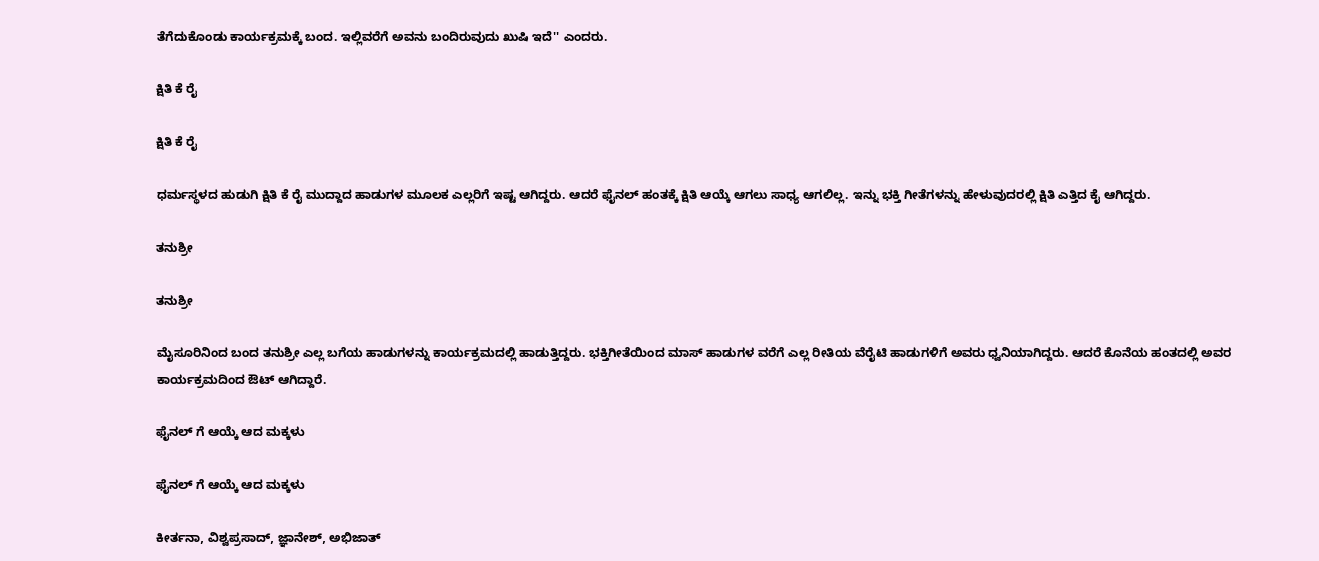ತೆಗೆದುಕೊಂಡು ಕಾರ್ಯಕ್ರಮಕ್ಕೆ ಬಂದ. ಇಲ್ಲಿವರೆಗೆ ಅವನು ಬಂದಿರುವುದು ಖುಷಿ ಇದೆ'' ಎಂದರು.

ಕ್ಷಿತಿ ಕೆ ರೈ

ಕ್ಷಿತಿ ಕೆ ರೈ

ಧರ್ಮಸ್ಥಳದ ಹುಡುಗಿ ಕ್ಷಿತಿ ಕೆ ರೈ ಮುದ್ದಾದ ಹಾಡುಗಳ ಮೂಲಕ ಎಲ್ಲರಿಗೆ ಇಷ್ಟ ಆಗಿದ್ದರು. ಆದರೆ ಫೈನಲ್ ಹಂತಕ್ಕೆ ಕ್ಷಿತಿ ಆಯ್ಕೆ ಆಗಲು ಸಾಧ್ಯ ಆಗಲಿಲ್ಲ. ಇನ್ನು ಭಕ್ತಿ ಗೀತೆಗಳನ್ನು ಹೇಳುವುದರಲ್ಲಿ ಕ್ಷಿತಿ ಎತ್ತಿದ ಕೈ ಆಗಿದ್ದರು.

ತನುಶ್ರೀ

ತನುಶ್ರೀ

ಮೈಸೂರಿನಿಂದ ಬಂದ ತನುಶ್ರೀ ಎಲ್ಲ ಬಗೆಯ ಹಾಡುಗಳನ್ನು ಕಾರ್ಯಕ್ರಮದಲ್ಲಿ ಹಾಡುತ್ತಿದ್ದರು. ಭಕ್ತಿಗೀತೆಯಿಂದ ಮಾಸ್ ಹಾಡುಗಳ ವರೆಗೆ ಎಲ್ಲ ರೀತಿಯ ವೆರೈಟಿ ಹಾಡುಗಳಿಗೆ ಅವರು ಧ್ವನಿಯಾಗಿದ್ದರು. ಆದರೆ ಕೊನೆಯ ಹಂತದಲ್ಲಿ ಅವರ ಕಾರ್ಯಕ್ರಮದಿಂದ ಔಟ್ ಆಗಿದ್ದಾರೆ.

ಫೈನಲ್ ಗೆ ಆಯ್ಕೆ ಆದ ಮಕ್ಕಳು

ಫೈನಲ್ ಗೆ ಆಯ್ಕೆ ಆದ ಮಕ್ಕಳು

ಕೀರ್ತನಾ, ವಿಶ್ವಪ್ರಸಾದ್, ಜ್ಞಾನೇಶ್, ಅಭಿಜಾತ್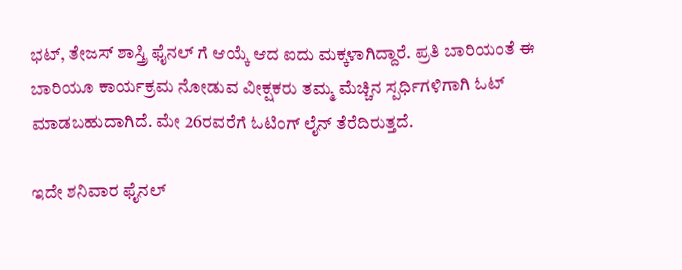ಭಟ್, ತೇಜಸ್ ಶಾಸ್ತ್ರಿ ಫೈನಲ್ ಗೆ ಆಯ್ಕೆ ಆದ ಐದು ಮಕ್ಕಳಾಗಿದ್ದಾರೆ. ಪ್ರತಿ ಬಾರಿಯಂತೆ ಈ ಬಾರಿಯೂ ಕಾರ್ಯಕ್ರಮ ನೋಡುವ ವೀಕ್ಷಕರು ತಮ್ಮ ಮೆಚ್ಚಿನ ಸ್ಪರ್ಧಿಗಳಿಗಾಗಿ ಓಟ್ ಮಾಡಬಹುದಾಗಿದೆ. ಮೇ 26ರವರೆಗೆ ಓಟಿಂಗ್ ಲೈನ್ ತೆರೆದಿರುತ್ತದೆ.

ಇದೇ ಶನಿವಾರ ಫೈನಲ್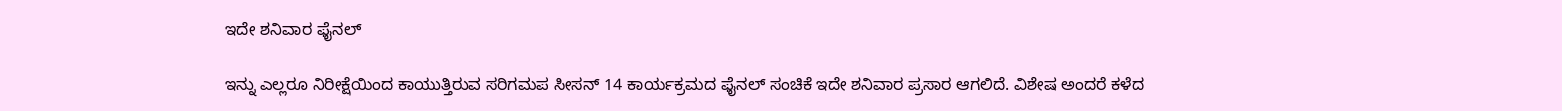ಇದೇ ಶನಿವಾರ ಫೈನಲ್

ಇನ್ನು ಎಲ್ಲರೂ ನಿರೀಕ್ಷೆಯಿಂದ ಕಾಯುತ್ತಿರುವ ಸರಿಗಮಪ ಸೀಸನ್ 14 ಕಾರ್ಯಕ್ರಮದ ಫೈನಲ್ ಸಂಚಿಕೆ ಇದೇ ಶನಿವಾರ ಪ್ರಸಾರ ಆಗಲಿದೆ. ವಿಶೇಷ ಅಂದರೆ ಕಳೆದ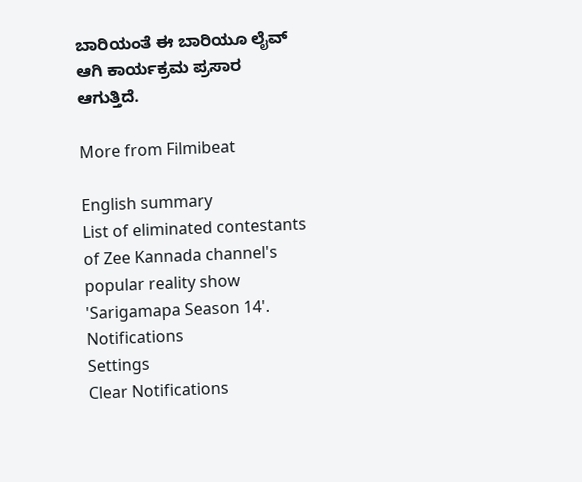ಬಾರಿಯಂತೆ ಈ ಬಾರಿಯೂ ಲೈವ್ ಆಗಿ ಕಾರ್ಯಕ್ರಮ ಪ್ರಸಾರ ಆಗುತ್ತಿದೆ.

More from Filmibeat

English summary
List of eliminated contestants of Zee Kannada channel's popular reality show 'Sarigamapa Season 14'.
Notifications
Settings
Clear Notifications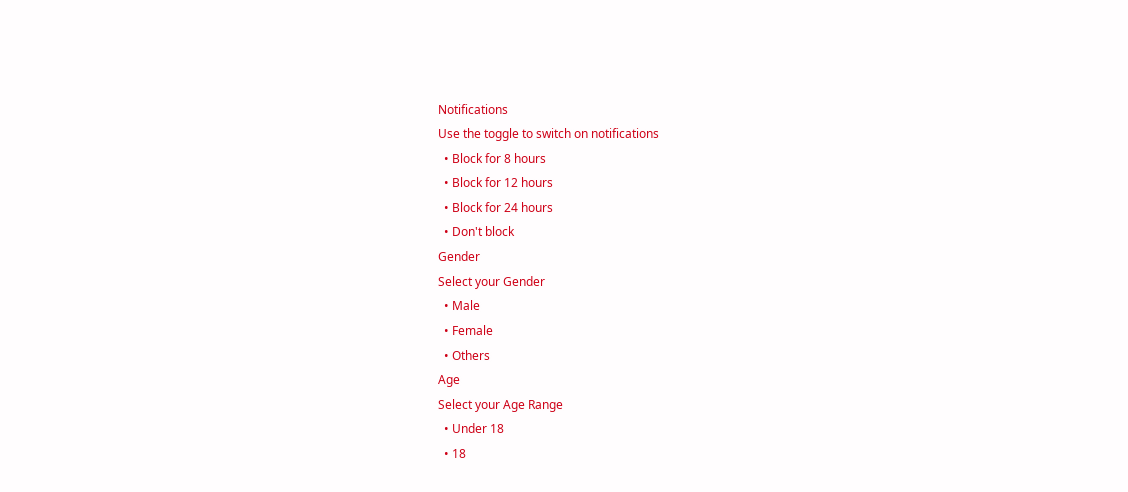Notifications
Use the toggle to switch on notifications
  • Block for 8 hours
  • Block for 12 hours
  • Block for 24 hours
  • Don't block
Gender
Select your Gender
  • Male
  • Female
  • Others
Age
Select your Age Range
  • Under 18
  • 18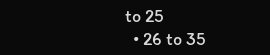to 25
  • 26 to 35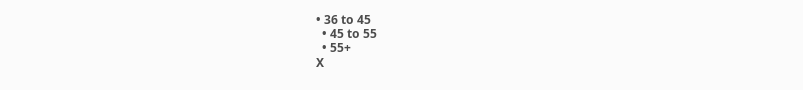• 36 to 45
  • 45 to 55
  • 55+
X